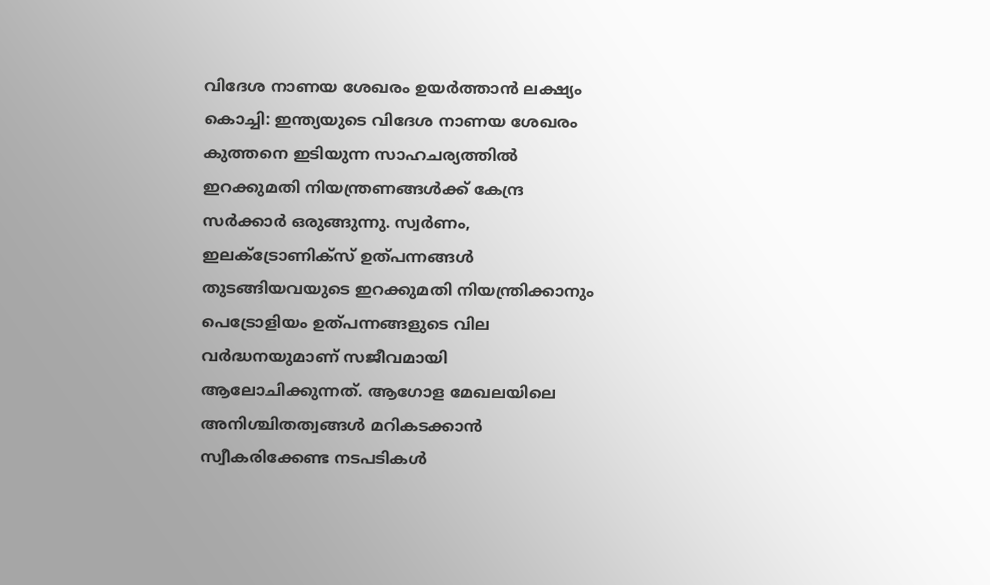വിദേശ നാണയ ശേഖരം ഉയർത്താൻ ലക്ഷ്യം
കൊച്ചി: ഇന്ത്യയുടെ വിദേശ നാണയ ശേഖരം കുത്തനെ ഇടിയുന്ന സാഹചര്യത്തിൽ ഇറക്കുമതി നിയന്ത്രണങ്ങൾക്ക് കേന്ദ്ര സർക്കാർ ഒരുങ്ങുന്നു. സ്വർണം, ഇലക്ട്രോണിക്സ് ഉത്പന്നങ്ങൾ തുടങ്ങിയവയുടെ ഇറക്കുമതി നിയന്ത്രിക്കാനും പെട്രോളിയം ഉത്പന്നങ്ങളുടെ വില വർദ്ധനയുമാണ് സജീവമായി ആലോചിക്കുന്നത്. ആഗോള മേഖലയിലെ അനിശ്ചിതത്വങ്ങൾ മറികടക്കാൻ സ്വീകരിക്കേണ്ട നടപടികൾ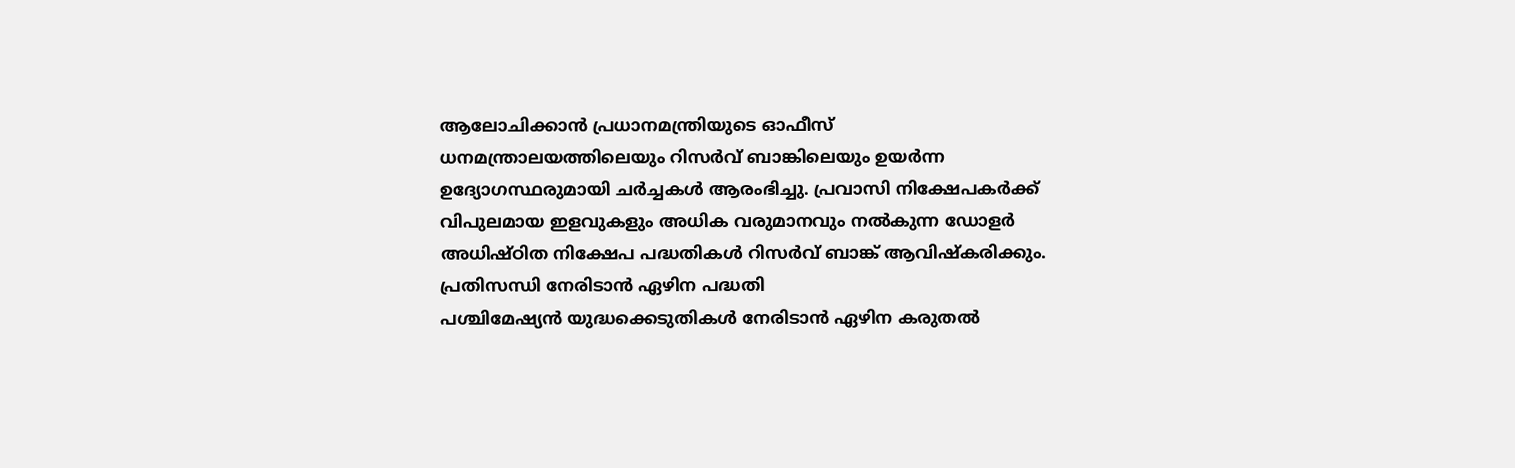ആലോചിക്കാൻ പ്രധാനമന്ത്രിയുടെ ഓഫീസ് ധനമന്ത്രാലയത്തിലെയും റിസർവ് ബാങ്കിലെയും ഉയർന്ന ഉദ്യോഗസ്ഥരുമായി ചർച്ചകൾ ആരംഭിച്ചു. പ്രവാസി നിക്ഷേപകർക്ക് വിപുലമായ ഇളവുകളും അധിക വരുമാനവും നൽകുന്ന ഡോളർ അധിഷ്ഠിത നിക്ഷേപ പദ്ധതികൾ റിസർവ് ബാങ്ക് ആവിഷ്കരിക്കും.
പ്രതിസന്ധി നേരിടാൻ ഏഴിന പദ്ധതി
പശ്ചിമേഷ്യൻ യുദ്ധക്കെടുതികൾ നേരിടാൻ ഏഴിന കരുതൽ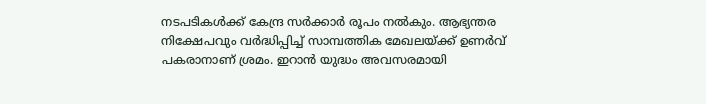നടപടികൾക്ക് കേന്ദ്ര സർക്കാർ രൂപം നൽകും. ആഭ്യന്തര നിക്ഷേപവും വർദ്ധിപ്പിച്ച് സാമ്പത്തിക മേഖലയ്ക്ക് ഉണർവ് പകരാനാണ് ശ്രമം. ഇറാൻ യുദ്ധം അവസരമായി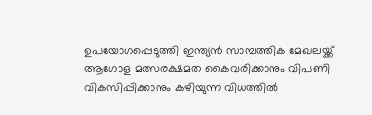ഉപയോഗപ്പെടുത്തി ഇന്ത്യൻ സാമ്പത്തിക മേഖലയ്ക്ക് ആഗോള മത്സരക്ഷമത കൈവരിക്കാനും വിപണി വികസിപ്പിക്കാനും കഴിയുന്ന വിധത്തിൽ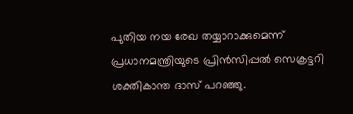പുതിയ നയ രേഖ തയ്യാറാക്കുമെന്ന് പ്രധാനമന്ത്രിയുടെ പ്രിൻസിപ്പൽ സെക്രട്ടറി ശക്തികാന്ത ദാസ് പറഞ്ഞു.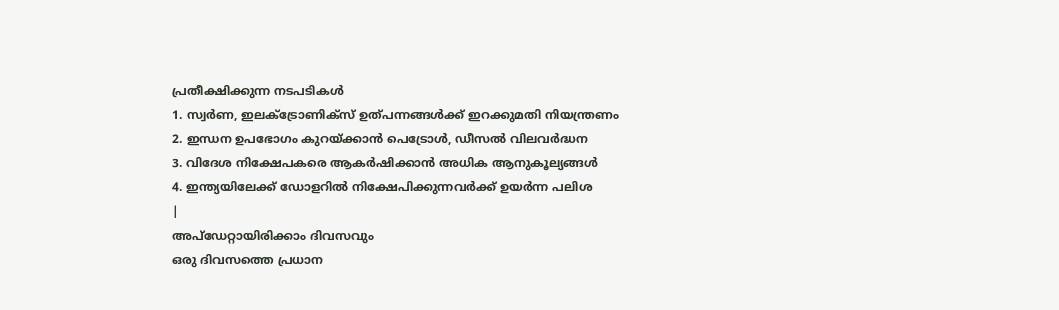പ്രതീക്ഷിക്കുന്ന നടപടികൾ
1. സ്വർണ, ഇലക്ട്രോണിക്സ് ഉത്പന്നങ്ങൾക്ക് ഇറക്കുമതി നിയന്ത്രണം
2. ഇന്ധന ഉപഭോഗം കുറയ്ക്കാൻ പെട്രോൾ, ഡീസൽ വിലവർദ്ധന
3. വിദേശ നിക്ഷേപകരെ ആകർഷിക്കാൻ അധിക ആനുകൂല്യങ്ങൾ
4. ഇന്ത്യയിലേക്ക് ഡോളറിൽ നിക്ഷേപിക്കുന്നവർക്ക് ഉയർന്ന പലിശ
|
അപ്ഡേറ്റായിരിക്കാം ദിവസവും
ഒരു ദിവസത്തെ പ്രധാന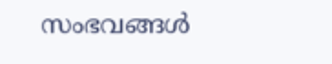സംഭവങ്ങൾ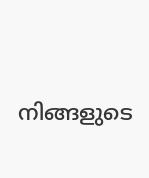നിങ്ങളുടെ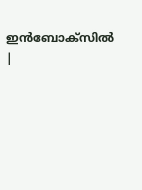ഇൻബോക്സിൽ |